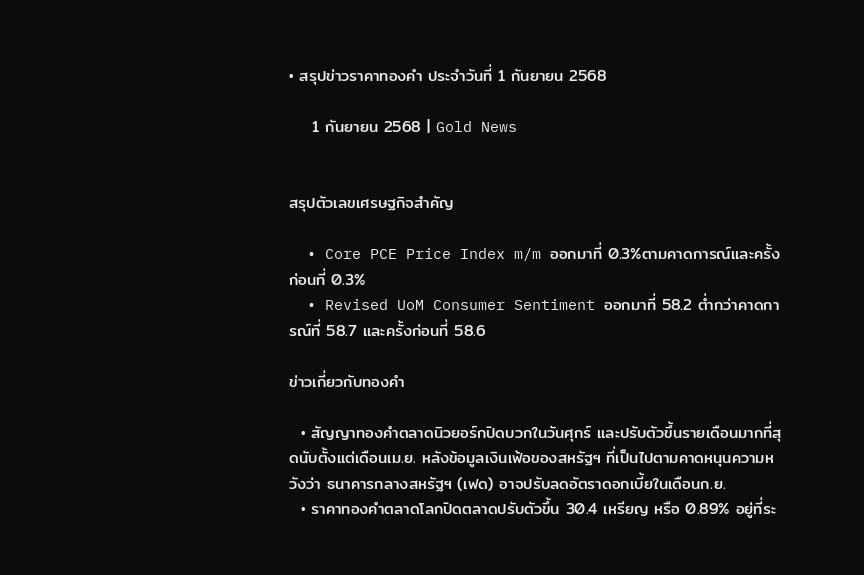• สรุปข่าวราคาทองคำ ประจำวันที่ 1 กันยายน 2568

    1 กันยายน 2568 | Gold News


สรุปตัวเลขเศรษฐกิจสำคัญ

  • Core PCE Price Index m/m ออกมาที่ 0.3%ตามคาดการณ์และครั้งก่อนที่ 0.3%
  • Revised UoM Consumer Sentiment ออกมาที่ 58.2 ต่ำกว่าคาดการณ์ที่ 58.7 และครั้งก่อนที่ 58.6

ข่าวเกี่ยวกับทองคำ

  • สัญญาทองคำตลาดนิวยอร์กปิดบวกในวันศุกร์ และปรับตัวขึ้นรายเดือนมากที่สุดนับตั้งแต่เดือนเม.ย. หลังข้อมูลเงินเฟ้อของสหรัฐฯ ที่เป็นไปตามคาดหนุนความหวังว่า ธนาคารกลางสหรัฐฯ (เฟด) อาจปรับลดอัตราดอกเบี้ยในเดือนก.ย.
  • ราคาทองคำตลาดโลกปิดตลาดปรับตัวขึ้น 30.4 เหรียญ หรือ 0.89% อยู่ที่ระ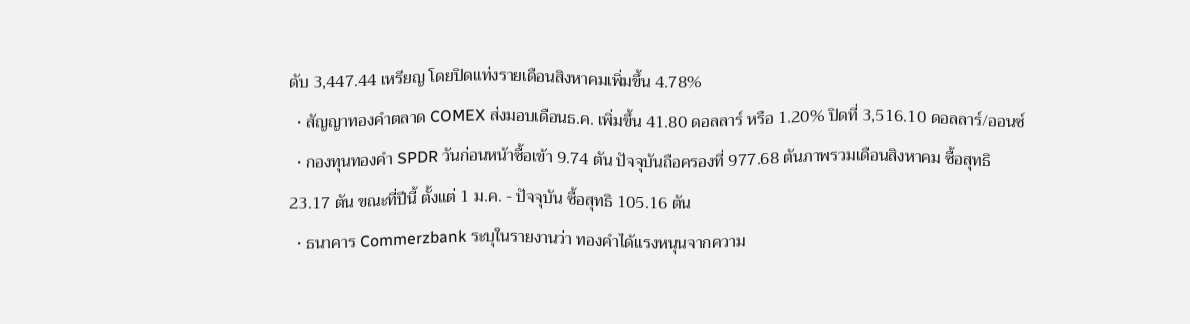ดับ 3,447.44 เหรียญ โดยปิดแท่งรายเดือนสิงหาคมเพิ่มขึ้น 4.78%
  • สัญญาทองคำตลาด COMEX ส่งมอบเดือนธ.ค. เพิ่มขึ้น 41.80 ดอลลาร์ หรือ 1.20% ปิดที่ 3,516.10 ดอลลาร์/ออนซ์
  • กองทุนทองคำ SPDR วันก่อนหน้าซื้อเข้า 9.74 ตัน ปัจจุบันถือครองที่ 977.68 ตันภาพรวมเดือนสิงหาคม ซื้อสุทธิ 23.17 ตัน ขณะที่ปีนี้ ตั้งแต่ 1 ม.ค. - ปัจจุบัน ซื้อสุทธิ 105.16 ตัน
  • ธนาคาร Commerzbank ระบุในรายงานว่า ทองคำได้แรงหนุนจากความ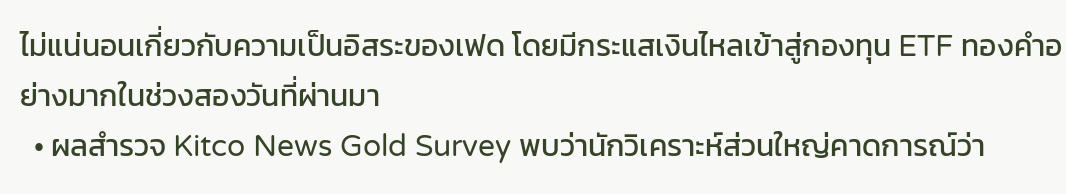ไม่แน่นอนเกี่ยวกับความเป็นอิสระของเฟด โดยมีกระแสเงินไหลเข้าสู่กองทุน ETF ทองคำอย่างมากในช่วงสองวันที่ผ่านมา
  • ผลสำรวจ Kitco News Gold Survey พบว่านักวิเคราะห์ส่วนใหญ่คาดการณ์ว่า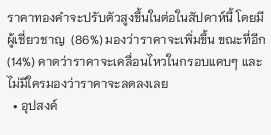ราคาทองคำจะปรับตัวสูงขึ้นในต่อในสัปดาห์นี้ โดยมีผู้เชี่ยวชาญ  (86%) มองว่าราคาจะเพิ่มขึ้น ขณะที่อีก  (14%) คาดว่าราคาจะเคลื่อนไหวในกรอบแคบๆ และไม่มีใครมองว่าราคาจะลดลงเลย
  • อุปสงค์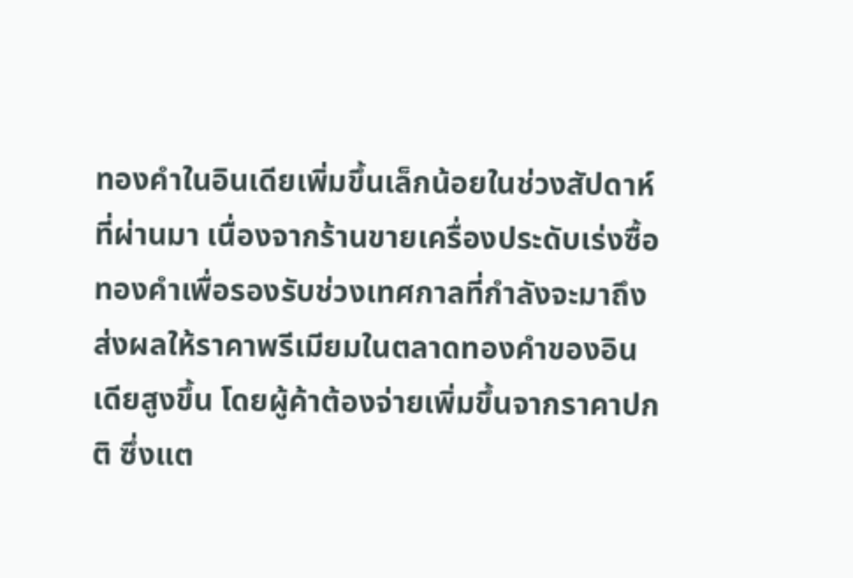ทองคำในอินเดียเพิ่มขึ้นเล็กน้อยในช่วงสัปดาห์ที่ผ่านมา เนื่องจากร้านขายเครื่องประดับเร่งซื้อทองคำเพื่อรองรับช่วงเทศกาลที่กำลังจะมาถึง ส่งผลให้ราคาพรีเมียมในตลาดทองคำของอินเดียสูงขึ้น โดยผู้ค้าต้องจ่ายเพิ่มขึ้นจากราคาปกติ ซึ่งแต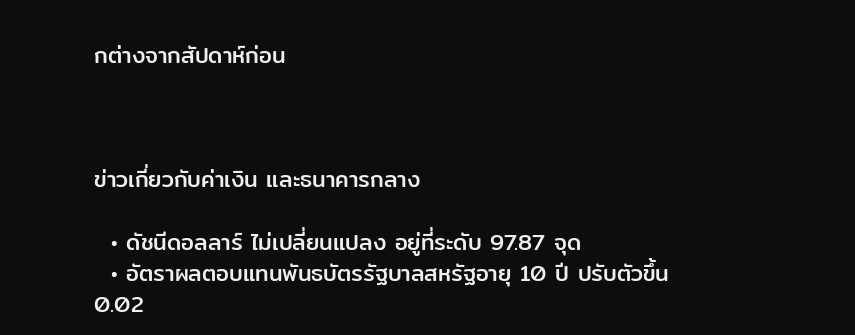กต่างจากสัปดาห์ก่อน



ข่าวเกี่ยวกับค่าเงิน และธนาคารกลาง

  • ดัชนีดอลลาร์ ไม่เปลี่ยนแปลง อยู่ที่ระดับ 97.87 จุด
  • อัตราผลตอบแทนพันธบัตรรัฐบาลสหรัฐอายุ 10 ปี ปรับตัวขึ้น 0.02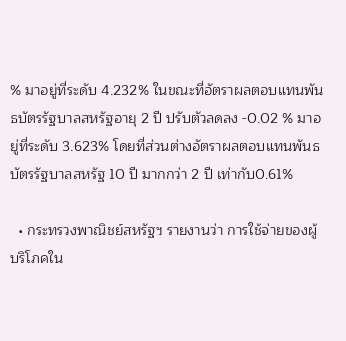% มาอยู่ที่ระดับ 4.232% ในขณะที่อัตราผลตอบแทนพันธบัตรรัฐบาลสหรัฐอายุ 2 ปี ปรับตัวลดลง -0.02 % มาอยู่ที่ระดับ 3.623% โดยที่ส่วนต่างอัตราผลตอบแทนพันธบัตรรัฐบาลสหรัฐ 10 ปี มากกว่า 2 ปี เท่ากับ0.61%

  • กระทรวงพาณิชย์สหรัฐฯ รายงานว่า การใช้จ่ายของผู้บริโภคใน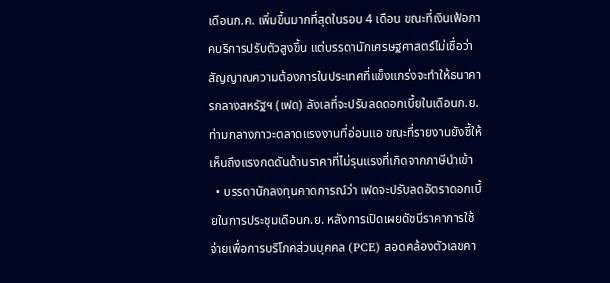เดือนก.ค. เพิ่มขึ้นมากที่สุดในรอบ 4 เดือน ขณะที่เงินเฟ้อภาคบริการปรับตัวสูงขึ้น แต่บรรดานักเศรษฐศาสตร์ไม่เชื่อว่า สัญญาณความต้องการในประเทศที่แข็งแกร่งจะทำให้ธนาคารกลางสหรัฐฯ (เฟด) ลังเลที่จะปรับลดดอกเบี้ยในเดือนก.ย. ท่ามกลางภาวะตลาดแรงงานที่อ่อนแอ ขณะที่รายงานยังชี้ให้เห็นถึงแรงกดดันด้านราคาที่ไม่รุนแรงที่เกิดจากภาษีนำเข้า
  • บรรดานักลงทุนคาดการณ์ว่า เฟดจะปรับลดอัตราดอกเบี้ยในการประชุมเดือนก.ย. หลังการเปิดเผยดัชนีราคาการใช้จ่ายเพื่อการบริโภคส่วนบุคคล (PCE) สอดคล้องตัวเลขคา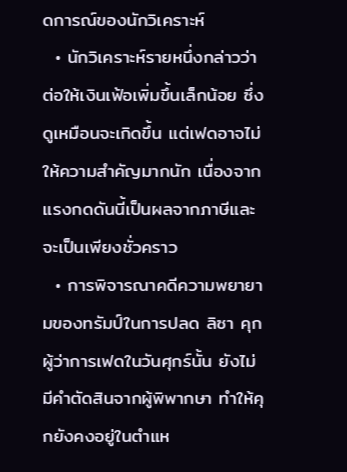ดการณ์ของนักวิเคราะห์
  • นักวิเคราะห์รายหนึ่งกล่าวว่า ต่อให้เงินเฟ้อเพิ่มขึ้นเล็กน้อย ซึ่งดูเหมือนจะเกิดขึ้น แต่เฟดอาจไม่ให้ความสำคัญมากนัก เนื่องจากแรงกดดันนี้เป็นผลจากภาษีและจะเป็นเพียงชั่วคราว
  • การพิจารณาคดีความพยายามของทรัมป์ในการปลด ลิซา คุก ผู้ว่าการเฟดในวันศุกร์นั้น ยังไม่มีคำตัดสินจากผู้พิพากษา ทำให้คุกยังคงอยู่ในตำแห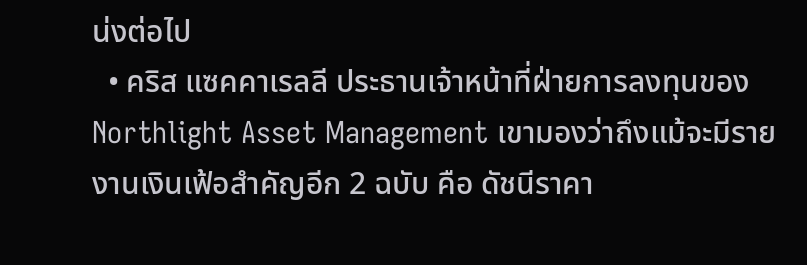น่งต่อไป
  • คริส แซคคาเรลลี ประธานเจ้าหน้าที่ฝ่ายการลงทุนของ Northlight Asset Management เขามองว่าถึงแม้จะมีรายงานเงินเฟ้อสำคัญอีก 2 ฉบับ คือ ดัชนีราคา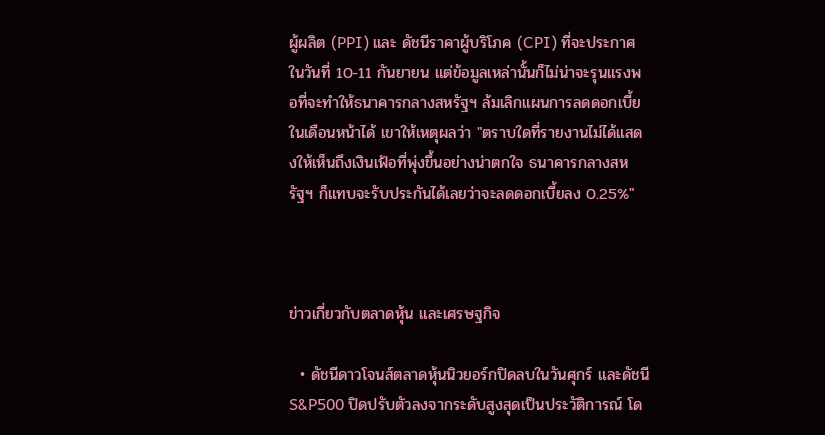ผู้ผลิต (PPI) และ ดัชนีราคาผู้บริโภค (CPI) ที่จะประกาศในวันที่ 10-11 กันยายน แต่ข้อมูลเหล่านั้นก็ไม่น่าจะรุนแรงพอที่จะทำให้ธนาคารกลางสหรัฐฯ ล้มเลิกแผนการลดดอกเบี้ยในเดือนหน้าได้ เขาให้เหตุผลว่า "ตราบใดที่รายงานไม่ได้แสดงให้เห็นถึงเงินเฟ้อที่พุ่งขึ้นอย่างน่าตกใจ ธนาคารกลางสหรัฐฯ ก็แทบจะรับประกันได้เลยว่าจะลดดอกเบี้ยลง 0.25%"



ข่าวเกี่ยวกับตลาดหุ้น และเศรษฐกิจ

  • ดัชนีดาวโจนส์ตลาดหุ้นนิวยอร์กปิดลบในวันศุกร์ และดัชนี S&P500 ปิดปรับตัวลงจากระดับสูงสุดเป็นประวัติการณ์ โด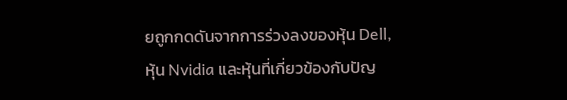ยถูกกดดันจากการร่วงลงของหุ้น Dell, หุ้น Nvidia และหุ้นที่เกี่ยวข้องกับปัญ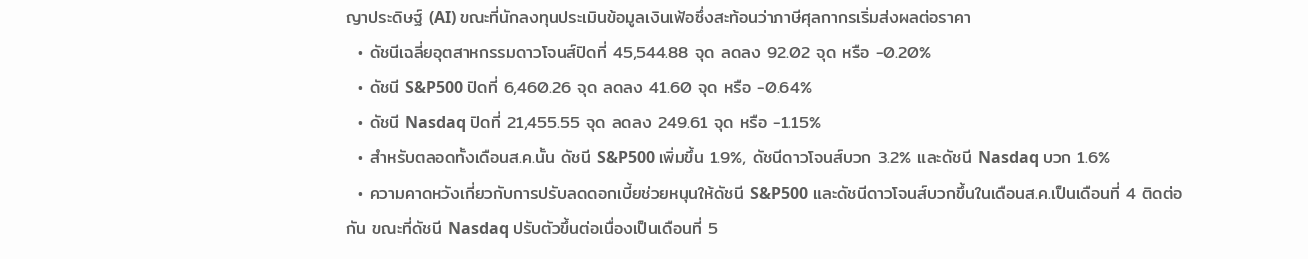ญาประดิษฐ์ (AI) ขณะที่นักลงทุนประเมินข้อมูลเงินเฟ้อซึ่งสะท้อนว่าภาษีศุลกากรเริ่มส่งผลต่อราคา
  • ดัชนีเฉลี่ยอุตสาหกรรมดาวโจนส์ปิดที่ 45,544.88 จุด ลดลง 92.02 จุด หรือ -0.20%
  • ดัชนี S&P500 ปิดที่ 6,460.26 จุด ลดลง 41.60 จุด หรือ -0.64%
  • ดัชนี Nasdaq ปิดที่ 21,455.55 จุด ลดลง 249.61 จุด หรือ -1.15%
  • สำหรับตลอดทั้งเดือนส.ค.นั้น ดัชนี S&P500 เพิ่มขึ้น 1.9%, ดัชนีดาวโจนส์บวก 3.2% และดัชนี Nasdaq บวก 1.6%
  • ความคาดหวังเกี่ยวกับการปรับลดดอกเบี้ยช่วยหนุนให้ดัชนี S&P500 และดัชนีดาวโจนส์บวกขึ้นในเดือนส.ค.เป็นเดือนที่ 4 ติดต่อกัน ขณะที่ดัชนี Nasdaq ปรับตัวขึ้นต่อเนื่องเป็นเดือนที่ 5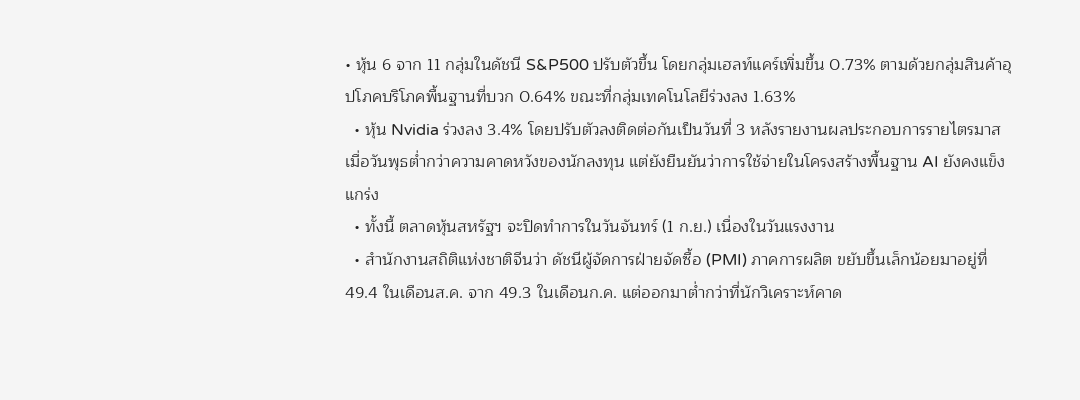• หุ้น 6 จาก 11 กลุ่มในดัชนี S&P500 ปรับตัวขึ้น โดยกลุ่มเฮลท์แคร์เพิ่มขึ้น 0.73% ตามด้วยกลุ่มสินค้าอุปโภคบริโภคพื้นฐานที่บวก 0.64% ขณะที่กลุ่มเทคโนโลยีร่วงลง 1.63%
  • หุ้น Nvidia ร่วงลง 3.4% โดยปรับตัวลงติดต่อกันเป็นวันที่ 3 หลังรายงานผลประกอบการรายไตรมาสเมื่อวันพุธต่ำกว่าความคาดหวังของนักลงทุน แต่ยังยืนยันว่าการใช้จ่ายในโครงสร้างพื้นฐาน AI ยังคงแข็งแกร่ง
  • ทั้งนี้ ตลาดหุ้นสหรัฐฯ จะปิดทำการในวันจันทร์ (1 ก.ย.) เนื่องในวันแรงงาน
  • สำนักงานสถิติแห่งชาติจีนว่า ดัชนีผู้จัดการฝ่ายจัดซื้อ (PMI) ภาคการผลิต ขยับขึ้นเล็กน้อยมาอยู่ที่ 49.4 ในเดือนส.ค. จาก 49.3 ในเดือนก.ค. แต่ออกมาต่ำกว่าที่นักวิเคราะห์คาด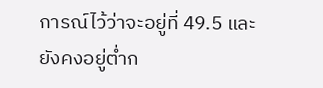การณ์ไว้ว่าจะอยู่ที่ 49.5 และยังคงอยู่ต่ำก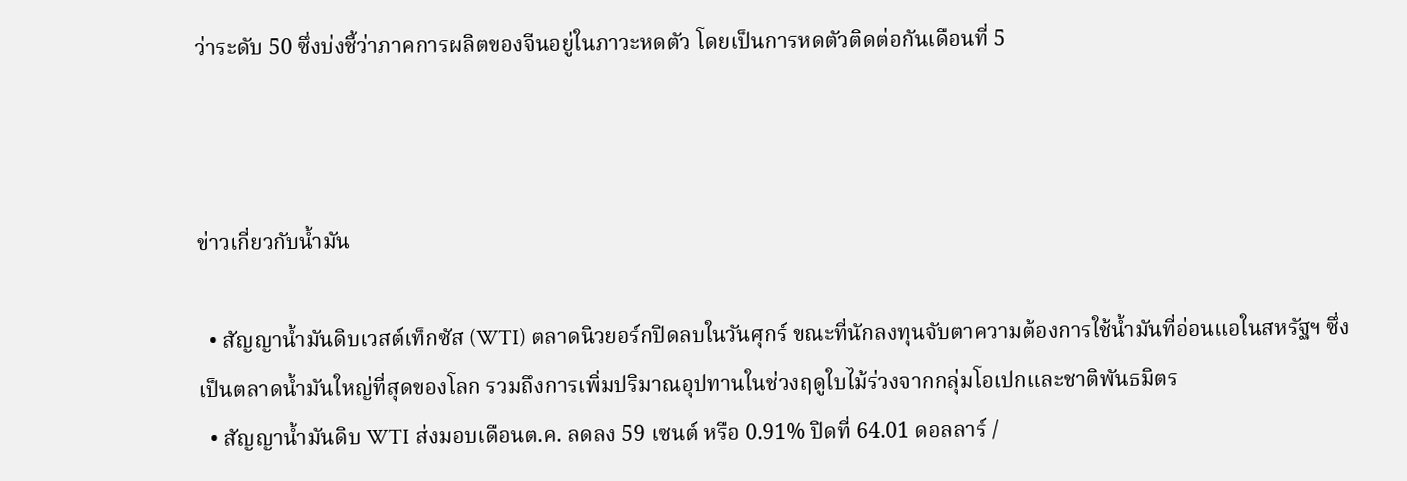ว่าระดับ 50 ซึ่งบ่งชี้ว่าภาคการผลิตของจีนอยู่ในภาวะหดตัว โดยเป็นการหดตัวติดต่อกันเดือนที่ 5



ข่าวเกี่ยวกับน้ำมัน

  • สัญญาน้ำมันดิบเวสต์เท็กซัส (WTI) ตลาดนิวยอร์กปิดลบในวันศุกร์ ขณะที่นักลงทุนจับตาความต้องการใช้น้ำมันที่อ่อนแอในสหรัฐฯ ซึ่งเป็นตลาดน้ำมันใหญ่ที่สุดของโลก รวมถึงการเพิ่มปริมาณอุปทานในช่วงฤดูใบไม้ร่วงจากกลุ่มโอเปกและชาติพันธมิตร
  • สัญญาน้ำมันดิบ WTI ส่งมอบเดือนต.ค. ลดลง 59 เซนต์ หรือ 0.91% ปิดที่ 64.01 ดอลลาร์ /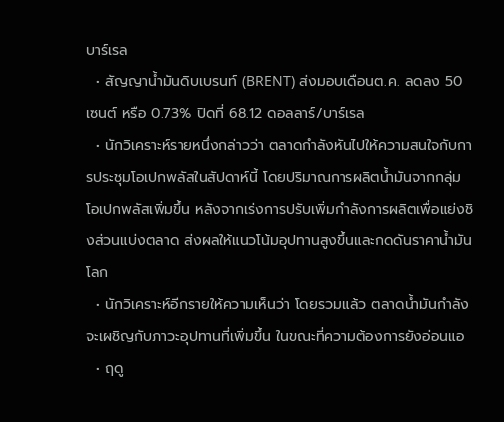บาร์เรล
  • สัญญาน้ำมันดิบเบรนท์ (BRENT) ส่งมอบเดือนต.ค. ลดลง 50 เซนต์ หรือ 0.73% ปิดที่ 68.12 ดอลลาร์/บาร์เรล
  • นักวิเคราะห์รายหนึ่งกล่าวว่า ตลาดกำลังหันไปให้ความสนใจกับการประชุมโอเปกพลัสในสัปดาห์นี้ โดยปริมาณการผลิตน้ำมันจากกลุ่มโอเปกพลัสเพิ่มขึ้น หลังจากเร่งการปรับเพิ่มกำลังการผลิตเพื่อแย่งชิงส่วนแบ่งตลาด ส่งผลให้แนวโน้มอุปทานสูงขึ้นและกดดันราคาน้ำมันโลก
  • นักวิเคราะห์อีกรายให้ความเห็นว่า โดยรวมแล้ว ตลาดน้ำมันกำลังจะเผชิญกับภาวะอุปทานที่เพิ่มขึ้น ในขณะที่ความต้องการยังอ่อนแอ
  • ฤดู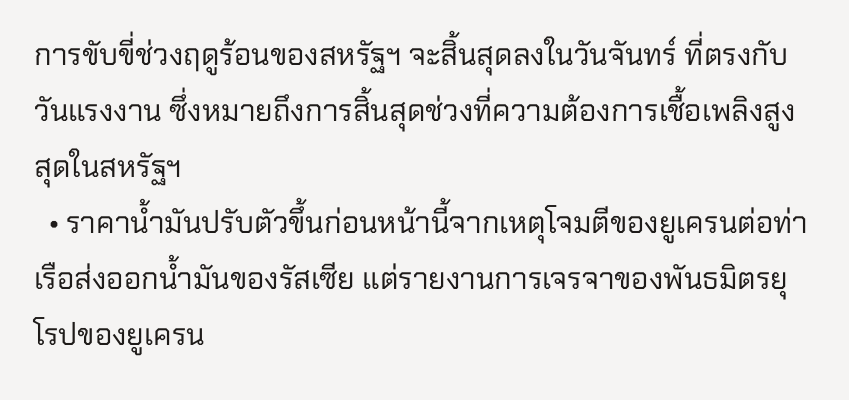การขับขี่ช่วงฤดูร้อนของสหรัฐฯ จะสิ้นสุดลงในวันจันทร์ ที่ตรงกับวันแรงงาน ซึ่งหมายถึงการสิ้นสุดช่วงที่ความต้องการเชื้อเพลิงสูงสุดในสหรัฐฯ
  • ราคาน้ำมันปรับตัวขึ้นก่อนหน้านี้จากเหตุโจมตีของยูเครนต่อท่าเรือส่งออกน้ำมันของรัสเซีย แต่รายงานการเจรจาของพันธมิตรยุโรปของยูเครน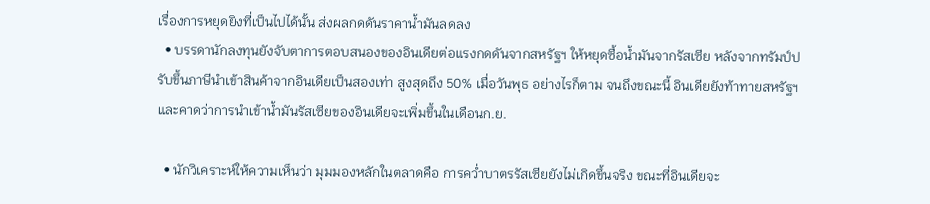เรื่องการหยุดยิงที่เป็นไปได้นั้น ส่งผลกดดันราคาน้ำมันลดลง
  • บรรดานักลงทุนยังจับตาการตอบสนองของอินเดียต่อแรงกดดันจากสหรัฐฯ ให้หยุดซื้อน้ำมันจากรัสเซีย หลังจากทรัมป์ปรับขึ้นภาษีนำเข้าสินค้าจากอินเดียเป็นสองเท่า สูงสุดถึง 50% เมื่อวันพุธ อย่างไรก็ตาม จนถึงขณะนี้ อินเดียยังท้าทายสหรัฐฯ และคาดว่าการนำเข้าน้ำมันรัสเซียของอินเดียจะเพิ่มขึ้นในเดือนก.ย.

  • นักวิเคราะห์ให้ความเห็นว่า มุมมองหลักในตลาดคือ การคว่ำบาตรรัสเซียยังไม่เกิดขึ้นจริง ขณะที่อินเดียจะ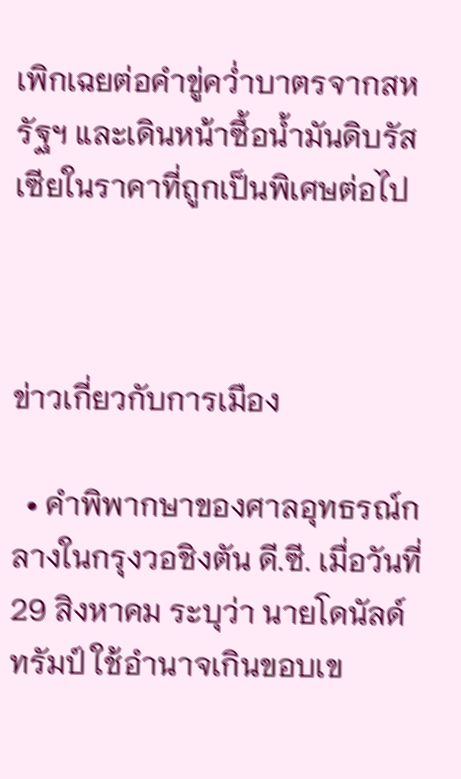เพิกเฉยต่อคำขู่คว่ำบาตรจากสหรัฐฯ และเดินหน้าซื้อน้ำมันดิบรัสเซียในราคาที่ถูกเป็นพิเศษต่อไป



ข่าวเกี่ยวกับการเมือง

  • คำพิพากษาของศาลอุทธรณ์กลางในกรุงวอชิงตัน ดี.ซี. เมื่อวันที่ 29 สิงหาคม ระบุว่า นายโดนัลด์ ทรัมป์ ใช้อำนาจเกินขอบเข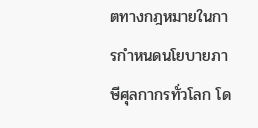ตทางกฎหมายในการกำหนดนโยบายภาษีศุลกากรทั่วโลก โด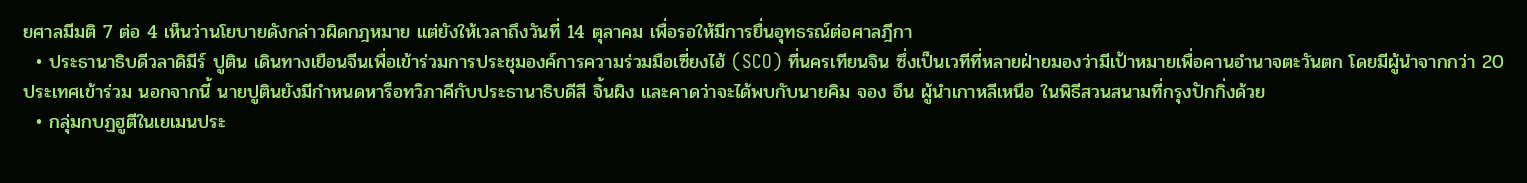ยศาลมีมติ 7 ต่อ 4 เห็นว่านโยบายดังกล่าวผิดกฎหมาย แต่ยังให้เวลาถึงวันที่ 14 ตุลาคม เพื่อรอให้มีการยื่นอุทธรณ์ต่อศาลฎีกา
  • ประธานาธิบดีวลาดิมีร์ ปูติน เดินทางเยือนจีนเพื่อเข้าร่วมการประชุมองค์การความร่วมมือเซี่ยงไฮ้ (SCO) ที่นครเทียนจิน ซึ่งเป็นเวทีที่หลายฝ่ายมองว่ามีเป้าหมายเพื่อคานอำนาจตะวันตก โดยมีผู้นำจากกว่า 20 ประเทศเข้าร่วม นอกจากนี้ นายปูตินยังมีกำหนดหารือทวิภาคีกับประธานาธิบดีสี จิ้นผิง และคาดว่าจะได้พบกับนายคิม จอง อึน ผู้นำเกาหลีเหนือ ในพิธีสวนสนามที่กรุงปักกิ่งด้วย
  • กลุ่มกบฏฮูตีในเยเมนประ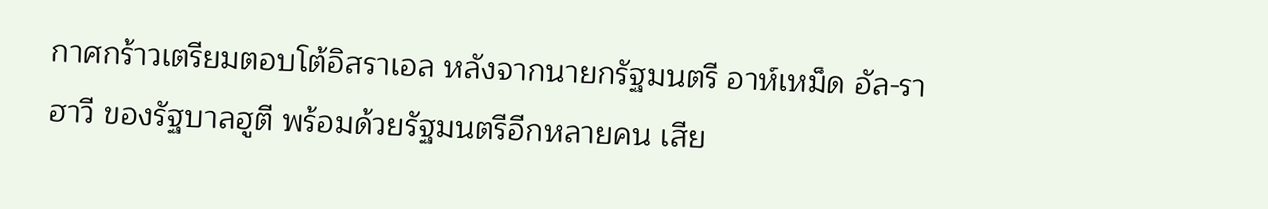กาศกร้าวเตรียมตอบโต้อิสราเอล หลังจากนายกรัฐมนตรี อาห์เหม็ด อัล-ราฮาวี ของรัฐบาลฮูตี พร้อมด้วยรัฐมนตรีอีกหลายคน เสีย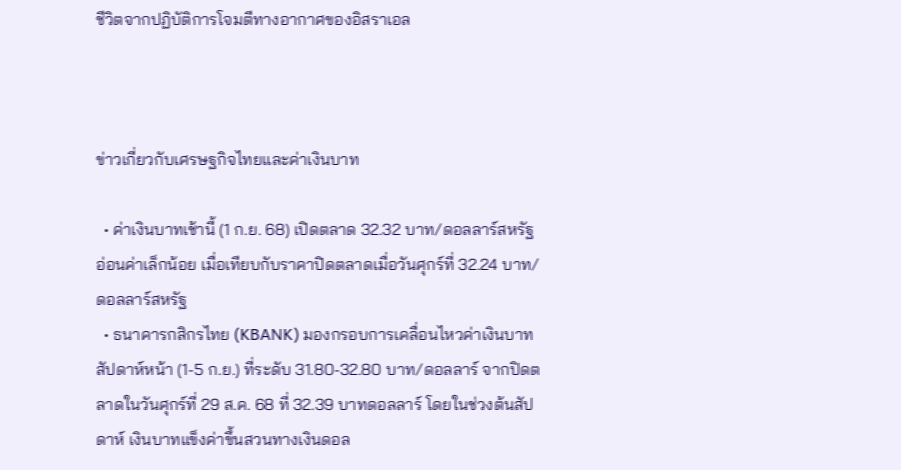ชีวิตจากปฏิบัติการโจมตีทางอากาศของอิสราเอล



ข่าวเกี่ยวกับเศรษฐกิจไทยและค่าเงินบาท

  • ค่าเงินบาทเช้านี้ (1 ก.ย. 68) เปิดตลาด 32.32 บาท/ดอลลาร์สหรัฐ อ่อนค่าเล็กน้อย เมื่อเทียบกับราคาปิดตลาดเมื่อวันศุกร์ที่ 32.24 บาท/ดอลลาร์สหรัฐ
  • ธนาคารกสิกรไทย (KBANK) มองกรอบการเคลื่อนไหวค่าเงินบาทสัปดาห์หน้า (1-5 ก.ย.) ที่ระดับ 31.80-32.80 บาท/ดอลลาร์ จากปิดตลาดในวันศุกร์ที่ 29 ส.ค. 68 ที่ 32.39 บาทดอลลาร์ โดยในช่วงต้นสัปดาห์ เงินบาทแข็งค่าขึ้นสวนทางเงินดอล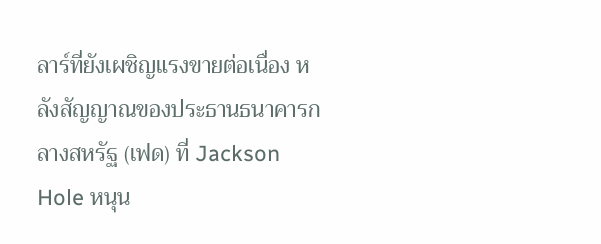ลาร์ที่ยังเผชิญแรงขายต่อเนื่อง หลังสัญญาณของประธานธนาคารกลางสหรัฐ (เฟด) ที่ Jackson Hole หนุน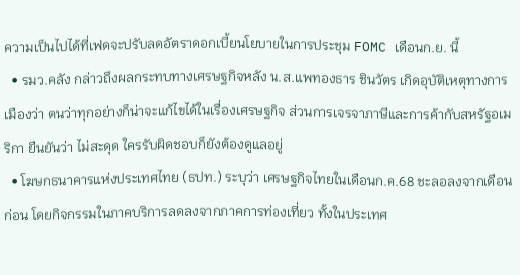ความเป็นไปได้ที่เฟดจะปรับลดอัตราดอกเบี้ยนโยบายในการประชุม FOMC เดือนก.ย. นี้
  • รมว.คลัง กล่าวถึงผลกระทบทางเศรษฐกิจหลัง น.ส.แพทองธาร ชินวัตร เกิดอุบัติเหตุทางการเมืองว่า ตนว่าทุกอย่างก็น่าจะแก้ไขได้ในเรื่องเศรษฐกิจ ส่วนการเจรจาภาษีและการค้ากับสหรัฐอเมริกา ยืนยันว่า ไม่สะดุด ใครรับผิดชอบก็ยังต้องดูแลอยู่
  • โฆษกธนาคารแห่งประเทศไทย (ธปท.) ระบุว่า เศรษฐกิจไทยในเดือนก.ค.68 ชะลอลงจากเดือนก่อน โดยกิจกรรมในภาคบริการลดลงจากภาคการท่องเที่ยว ทั้งในประเทศ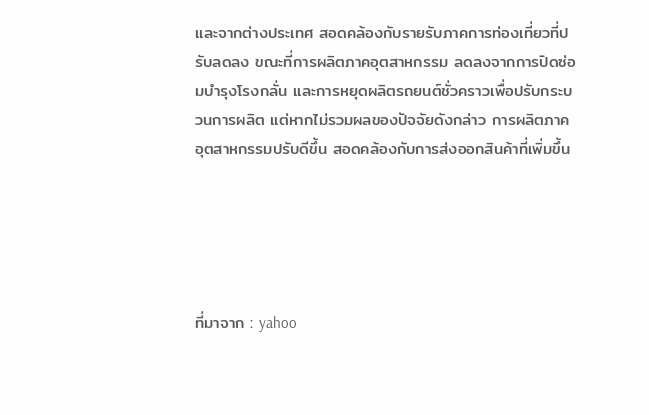และจากต่างประเทศ สอดคล้องกับรายรับภาคการท่องเที่ยวที่ปรับลดลง ขณะที่การผลิตภาคอุตสาหกรรม ลดลงจากการปิดซ่อมบำรุงโรงกลั่น และการหยุดผลิตรถยนต์ชั่วคราวเพื่อปรับกระบวนการผลิต แต่หากไม่รวมผลของปัจจัยดังกล่าว การผลิตภาคอุตสาหกรรมปรับดีขึ้น สอดคล้องกับการส่งออกสินค้าที่เพิ่มขึ้น





ที่มาจาก : yahoo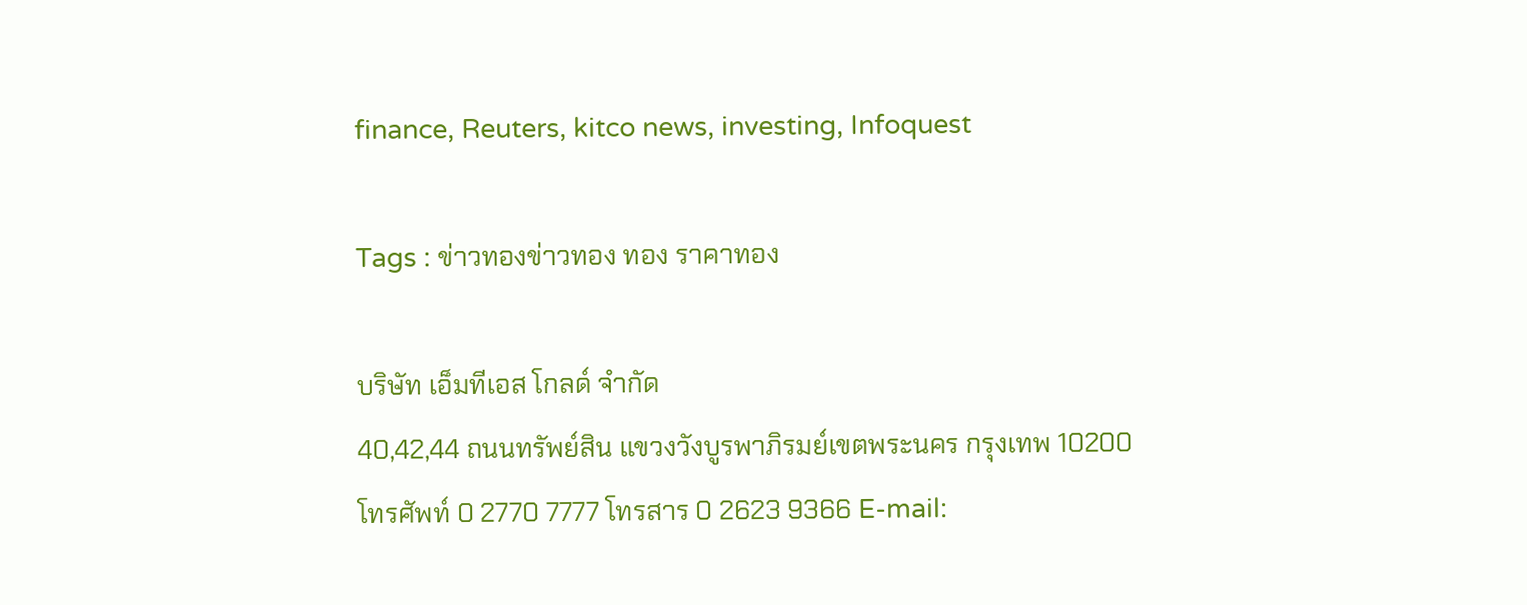finance, Reuters, kitco news, investing, Infoquest

Tags : ข่าวทองข่าวทอง ทอง ราคาทอง

บริษัท เอ็มทีเอส โกลด์ จำกัด
40,42,44 ถนนทรัพย์สิน แขวงวังบูรพาภิรมย์เขตพระนคร กรุงเทพ 10200
โทรศัพท์ 0 2770 7777 โทรสาร 0 2623 9366 E-mail: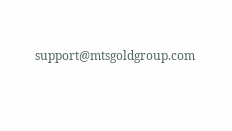support@mtsgoldgroup.com